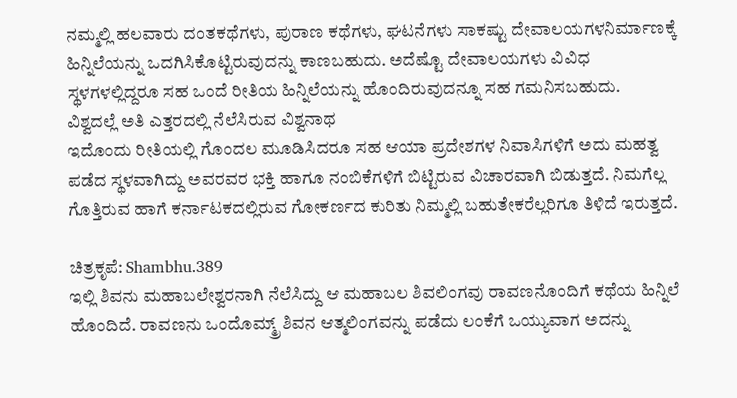ನಮ್ಮಲ್ಲಿ ಹಲವಾರು ದಂತಕಥೆಗಳು, ಪುರಾಣ ಕಥೆಗಳು, ಘಟನೆಗಳು ಸಾಕಷ್ಟು ದೇವಾಲಯಗಳನಿರ್ಮಾಣಕ್ಕೆ ಹಿನ್ನಿಲೆಯನ್ನು ಒದಗಿಸಿಕೊಟ್ಟಿರುವುದನ್ನು ಕಾಣಬಹುದು. ಅದೆಷ್ಟೊ ದೇವಾಲಯಗಳು ವಿವಿಧ ಸ್ಥಳಗಳಲ್ಲಿದ್ದರೂ ಸಹ ಒಂದೆ ರೀತಿಯ ಹಿನ್ನಿಲೆಯನ್ನು ಹೊಂದಿರುವುದನ್ನೂ ಸಹ ಗಮನಿಸಬಹುದು.
ವಿಶ್ವದಲ್ಲೆ ಅತಿ ಎತ್ತರದಲ್ಲಿ ನೆಲೆಸಿರುವ ವಿಶ್ವನಾಥ
ಇದೊಂದು ರೀತಿಯಲ್ಲಿ ಗೊಂದಲ ಮೂಡಿಸಿದರೂ ಸಹ ಆಯಾ ಪ್ರದೇಶಗಳ ನಿವಾಸಿಗಳಿಗೆ ಅದು ಮಹತ್ವ ಪಡೆದ ಸ್ಥಳವಾಗಿದ್ದು ಅವರವರ ಭಕ್ತಿ ಹಾಗೂ ನಂಬಿಕೆಗಳಿಗೆ ಬಿಟ್ಟಿರುವ ವಿಚಾರವಾಗಿ ಬಿಡುತ್ತದೆ. ನಿಮಗೆಲ್ಲ ಗೊತ್ತಿರುವ ಹಾಗೆ ಕರ್ನಾಟಕದಲ್ಲಿರುವ ಗೋಕರ್ಣದ ಕುರಿತು ನಿಮ್ಮಲ್ಲಿ ಬಹುತೇಕರೆಲ್ಲರಿಗೂ ತಿಳಿದೆ ಇರುತ್ತದೆ.

ಚಿತ್ರಕೃಪೆ: Shambhu.389
ಇಲ್ಲಿ ಶಿವನು ಮಹಾಬಲೇಶ್ವರನಾಗಿ ನೆಲೆಸಿದ್ದು ಆ ಮಹಾಬಲ ಶಿವಲಿಂಗವು ರಾವಣನೊಂದಿಗೆ ಕಥೆಯ ಹಿನ್ನಿಲೆ ಹೊಂದಿದೆ. ರಾವಣನು ಒಂದೊಮ್ಮ್ರ್ ಶಿವನ ಆತ್ಮಲಿಂಗವನ್ನು ಪಡೆದು ಲಂಕೆಗೆ ಒಯ್ಯುವಾಗ ಅದನ್ನು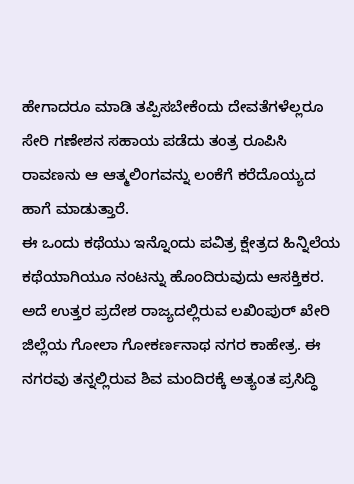ಹೇಗಾದರೂ ಮಾಡಿ ತಪ್ಪಿಸಬೇಕೆಂದು ದೇವತೆಗಳೆಲ್ಲರೂ ಸೇರಿ ಗಣೇಶನ ಸಹಾಯ ಪಡೆದು ತಂತ್ರ ರೂಪಿಸಿ ರಾವಣನು ಆ ಆತ್ಮಲಿಂಗವನ್ನು ಲಂಕೆಗೆ ಕರೆದೊಯ್ಯದ ಹಾಗೆ ಮಾಡುತ್ತಾರೆ.
ಈ ಒಂದು ಕಥೆಯು ಇನ್ನೊಂದು ಪವಿತ್ರ ಕ್ಷೇತ್ರದ ಹಿನ್ನಿಲೆಯ ಕಥೆಯಾಗಿಯೂ ನಂಟನ್ನು ಹೊಂದಿರುವುದು ಆಸಕ್ತಿಕರ. ಅದೆ ಉತ್ತರ ಪ್ರದೇಶ ರಾಜ್ಯದಲ್ಲಿರುವ ಲಖಿಂಪುರ್ ಖೇರಿ ಜಿಲ್ಲೆಯ ಗೋಲಾ ಗೋಕರ್ಣನಾಥ ನಗರ ಕಾಹೇತ್ರ. ಈ ನಗರವು ತನ್ನಲ್ಲಿರುವ ಶಿವ ಮಂದಿರಕ್ಕೆ ಅತ್ಯಂತ ಪ್ರಸಿದ್ಧಿ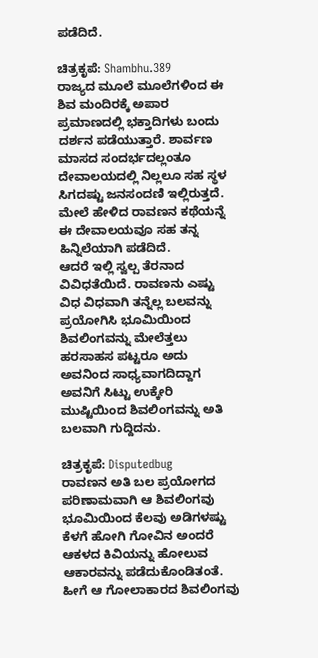ಪಡೆದಿದೆ.

ಚಿತ್ರಕೃಪೆ: Shambhu.389
ರಾಜ್ಯದ ಮೂಲೆ ಮೂಲೆಗಳಿಂದ ಈ ಶಿವ ಮಂದಿರಕ್ಕೆ ಅಪಾರ ಪ್ರಮಾಣದಲ್ಲಿ ಭಕ್ತಾದಿಗಳು ಬಂದು ದರ್ಶನ ಪಡೆಯುತ್ತಾರೆ. ಶಾರ್ವಣ ಮಾಸದ ಸಂದರ್ಭದಲ್ಲಂತೂ ದೇವಾಲಯದಲ್ಲಿ ನಿಲ್ಲಲೂ ಸಹ ಸ್ಥಳ ಸಿಗದಷ್ಟು ಜನಸಂದಣಿ ಇಲ್ಲಿರುತ್ತದೆ. ಮೇಲೆ ಹೇಳಿದ ರಾವಣನ ಕಥೆಯನ್ನೆ ಈ ದೇವಾಲಯವೂ ಸಹ ತನ್ನ ಹಿನ್ನಿಲೆಯಾಗಿ ಪಡೆದಿದೆ.
ಆದರೆ ಇಲ್ಲಿ ಸ್ವಲ್ಪ ತೆರನಾದ ವಿವಿಧತೆಯಿದೆ. ರಾವಣನು ಎಷ್ಟು ವಿಧ ವಿಧವಾಗಿ ತನ್ನೆಲ್ಲ ಬಲವನ್ನು ಪ್ರಯೋಗಿಸಿ ಭೂಮಿಯಿಂದ ಶಿವಲಿಂಗವನ್ನು ಮೇಲೆತ್ತಲು ಹರಸಾಹಸ ಪಟ್ಟರೂ ಅದು ಅವನಿಂದ ಸಾಧ್ಯವಾಗದಿದ್ದಾಗ ಅವನಿಗೆ ಸಿಟ್ಟು ಉಕ್ಕೇರಿ ಮುಷ್ಟಿಯಿಂದ ಶಿವಲಿಂಗವನ್ನು ಅತಿ ಬಲವಾಗಿ ಗುದ್ದಿದನು.

ಚಿತ್ರಕೃಪೆ: Disputedbug
ರಾವಣನ ಅತಿ ಬಲ ಪ್ರಯೋಗದ ಪರಿಣಾಮವಾಗಿ ಆ ಶಿವಲಿಂಗವು ಭೂಮಿಯಿಂದ ಕೆಲವು ಅಡಿಗಳಷ್ಟು ಕೆಳಗೆ ಹೋಗಿ ಗೋವಿನ ಅಂದರೆ ಆಕಳದ ಕಿವಿಯನ್ನು ಹೋಲುವ ಆಕಾರವನ್ನು ಪಡೆದುಕೊಂಡಿತಂತೆ. ಹೀಗೆ ಆ ಗೋಲಾಕಾರದ ಶಿವಲಿಂಗವು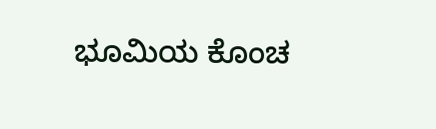ಭೂಮಿಯ ಕೊಂಚ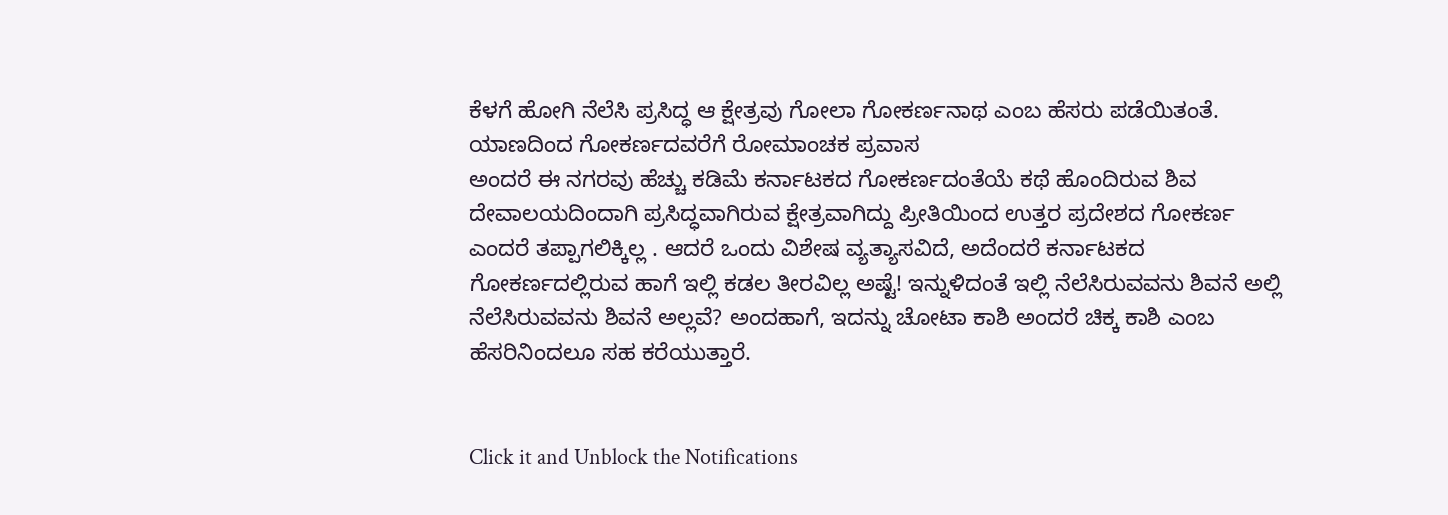ಕೆಳಗೆ ಹೋಗಿ ನೆಲೆಸಿ ಪ್ರಸಿದ್ಧ ಆ ಕ್ಷೇತ್ರವು ಗೋಲಾ ಗೋಕರ್ಣನಾಥ ಎಂಬ ಹೆಸರು ಪಡೆಯಿತಂತೆ.
ಯಾಣದಿಂದ ಗೋಕರ್ಣದವರೆಗೆ ರೋಮಾಂಚಕ ಪ್ರವಾಸ
ಅಂದರೆ ಈ ನಗರವು ಹೆಚ್ಚು ಕಡಿಮೆ ಕರ್ನಾಟಕದ ಗೋಕರ್ಣದಂತೆಯೆ ಕಥೆ ಹೊಂದಿರುವ ಶಿವ ದೇವಾಲಯದಿಂದಾಗಿ ಪ್ರಸಿದ್ಧವಾಗಿರುವ ಕ್ಷೇತ್ರವಾಗಿದ್ದು ಪ್ರೀತಿಯಿಂದ ಉತ್ತರ ಪ್ರದೇಶದ ಗೋಕರ್ಣ ಎಂದರೆ ತಪ್ಪಾಗಲಿಕ್ಕಿಲ್ಲ . ಆದರೆ ಒಂದು ವಿಶೇಷ ವ್ಯತ್ಯಾಸವಿದೆ, ಅದೆಂದರೆ ಕರ್ನಾಟಕದ ಗೋಕರ್ಣದಲ್ಲಿರುವ ಹಾಗೆ ಇಲ್ಲಿ ಕಡಲ ತೀರವಿಲ್ಲ ಅಷ್ಟೆ! ಇನ್ನುಳಿದಂತೆ ಇಲ್ಲಿ ನೆಲೆಸಿರುವವನು ಶಿವನೆ ಅಲ್ಲಿ ನೆಲೆಸಿರುವವನು ಶಿವನೆ ಅಲ್ಲವೆ? ಅಂದಹಾಗೆ, ಇದನ್ನು ಚೋಟಾ ಕಾಶಿ ಅಂದರೆ ಚಿಕ್ಕ ಕಾಶಿ ಎಂಬ ಹೆಸರಿನಿಂದಲೂ ಸಹ ಕರೆಯುತ್ತಾರೆ.


Click it and Unblock the Notifications